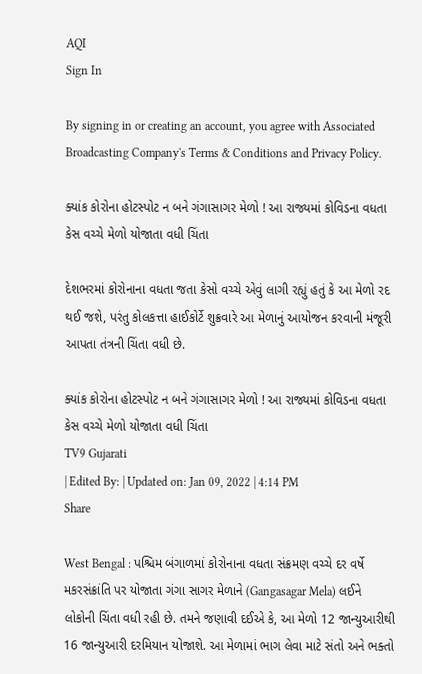AQI
Sign In

By signing in or creating an account, you agree with Associated Broadcasting Company's Terms & Conditions and Privacy Policy.

ક્યાંક કોરોના હોટસ્પોટ ન બને ગંગાસાગર મેળો ! આ રાજ્યમાં કોવિડના વધતા કેસ વચ્ચે મેળો યોજાતા વધી ચિંતા

દેશભરમાં કોરોનાના વધતા જતા કેસો વચ્ચે એવું લાગી રહ્યું હતું કે આ મેળો રદ થઈ જશે, પરંતુ કોલકત્તા હાઈકોર્ટે શુક્રવારે આ મેળાનું આયોજન કરવાની મંજૂરી આપતા તંત્રની ચિંતા વધી છે.

ક્યાંક કોરોના હોટસ્પોટ ન બને ગંગાસાગર મેળો ! આ રાજ્યમાં કોવિડના વધતા કેસ વચ્ચે મેળો યોજાતા વધી ચિંતા
TV9 Gujarati
| Edited By: | Updated on: Jan 09, 2022 | 4:14 PM
Share

West Bengal : પશ્ચિમ બંગાળમાં કોરોનાના વધતા સંક્રમણ વચ્ચે દર વર્ષે મકરસંક્રાંતિ પર યોજાતા ગંગા સાગર મેળાને (Gangasagar Mela) લઈને લોકોની ચિંતા વધી રહી છે. તમને જણાવી દઈએ કે, આ મેળો 12 જાન્યુઆરીથી 16 જાન્યુઆરી દરમિયાન યોજાશે. આ મેળામાં ભાગ લેવા માટે સંતો અને ભક્તો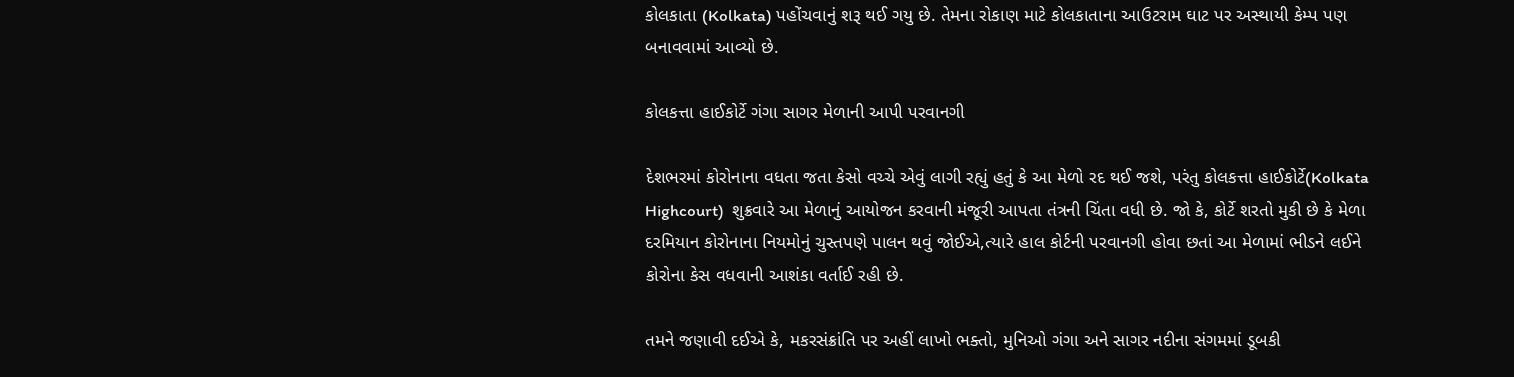કોલકાતા (Kolkata) પહોંચવાનું શરૂ થઈ ગયુ છે. તેમના રોકાણ માટે કોલકાતાના આઉટરામ ઘાટ પર અસ્થાયી કેમ્પ પણ બનાવવામાં આવ્યો છે.

કોલકત્તા હાઈકોર્ટે ગંગા સાગર મેળાની આપી પરવાનગી

દેશભરમાં કોરોનાના વધતા જતા કેસો વચ્ચે એવું લાગી રહ્યું હતું કે આ મેળો રદ થઈ જશે, પરંતુ કોલકત્તા હાઈકોર્ટે(Kolkata Highcourt)  શુક્રવારે આ મેળાનું આયોજન કરવાની મંજૂરી આપતા તંત્રની ચિંતા વધી છે. જો કે, કોર્ટે શરતો મુકી છે કે મેળા દરમિયાન કોરોનાના નિયમોનું ચુસ્તપણે પાલન થવું જોઈએ,ત્યારે હાલ કોર્ટની પરવાનગી હોવા છતાં આ મેળામાં ભીડને લઈને કોરોના કેસ વધવાની આશંકા વર્તાઈ રહી છે.

તમને જણાવી દઈએ કે, મકરસંક્રાંતિ પર અહીં લાખો ભક્તો, મુનિઓ ગંગા અને સાગર નદીના સંગમમાં ડૂબકી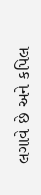લગાવે છે અને કપિલ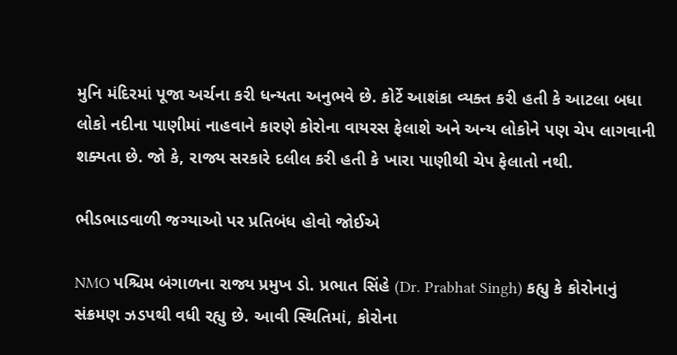મુનિ મંદિરમાં પૂજા અર્ચના કરી ધન્યતા અનુભવે છે. કોર્ટે આશંકા વ્યક્ત કરી હતી કે આટલા બધા લોકો નદીના પાણીમાં નાહવાને કારણે કોરોના વાયરસ ફેલાશે અને અન્ય લોકોને પણ ચેપ લાગવાની શક્યતા છે. જો કે, રાજ્ય સરકારે દલીલ કરી હતી કે ખારા પાણીથી ચેપ ફેલાતો નથી.

ભીડભાડવાળી જગ્યાઓ પર પ્રતિબંધ હોવો જોઈએ

NMO પશ્ચિમ બંગાળના રાજ્ય પ્રમુખ ડો. પ્રભાત સિંહે (Dr. Prabhat Singh) કહ્યુ કે કોરોનાનું સંક્રમણ ઝડપથી વધી રહ્યુ છે. આવી સ્થિતિમાં, કોરોના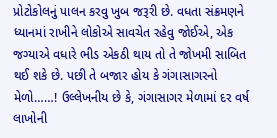પ્રોટોકોલનું પાલન કરવુ ખુબ જરૂરી છે. વધતા સંક્રમણને ધ્યાનમાં રાખીને લોકોએ સાવચેત રહેવુ જોઈએ, એક જગ્યાએ વધારે ભીડ એકઠી થાય તો તે જોખમી સાબિત થઈ શકે છે. પછી તે બજાર હોય કે ગંગાસાગરનો મેળો……! ઉલ્લેખનીય છે કે, ગંગાસાગર મેળામાં દર વર્ષ લાખોની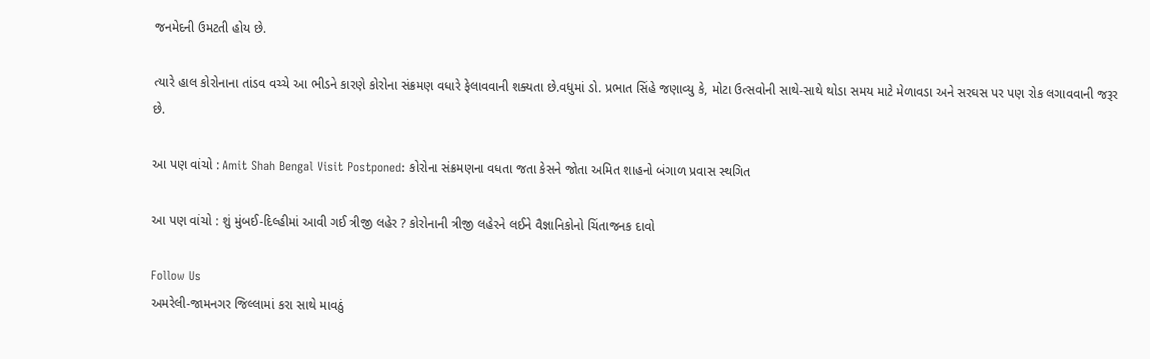જનમેદની ઉમટતી હોય છે.

ત્યારે હાલ કોરોનાના તાંડવ વચ્ચે આ ભીડને કારણે કોરોના સંક્રમણ વધારે ફેલાવવાની શક્યતા છે.વધુમાં ડો. પ્રભાત સિંહે જણાવ્યુ કે, મોટા ઉત્સવોની સાથે-સાથે થોડા સમય માટે મેળાવડા અને સરઘસ પર પણ રોક લગાવવાની જરૂર છે.

આ પણ વાંચો : Amit Shah Bengal Visit Postponed: કોરોના સંક્રમણના વધતા જતા કેસને જોતા અમિત શાહનો બંગાળ પ્રવાસ સ્થગિત

આ પણ વાંચો : શું મુંબઈ-દિલ્હીમાં આવી ગઈ ત્રીજી લહેર ? કોરોનાની ત્રીજી લહેરને લઈને વૈજ્ઞાનિકોનો ચિંતાજનક દાવો

Follow Us
અમરેલી-જામનગર જિલ્લામાં કરા સાથે માવઠું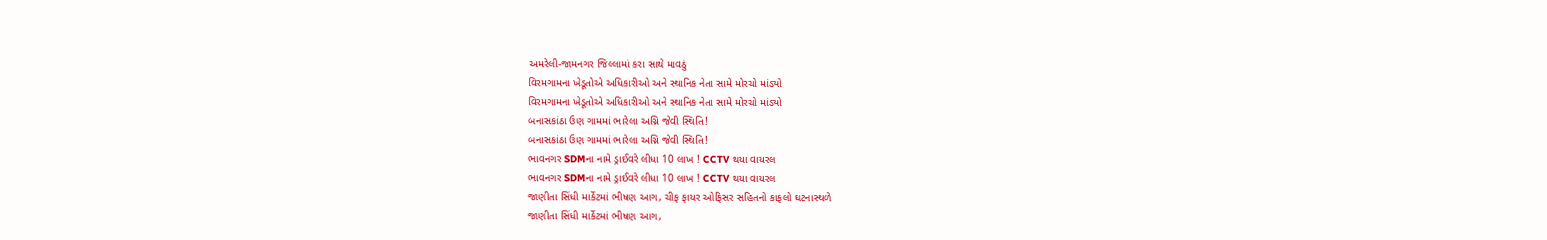અમરેલી-જામનગર જિલ્લામાં કરા સાથે માવઠું
વિરમગામના ખેડૂતોએ અધિકારીઓ અને સ્થાનિક નેતા સામે મોરચો માંડ્યો
વિરમગામના ખેડૂતોએ અધિકારીઓ અને સ્થાનિક નેતા સામે મોરચો માંડ્યો
બનાસકાંઠા ઉણ ગામમાં ભારેલા અગ્નિ જેવી સ્થિતિ!
બનાસકાંઠા ઉણ ગામમાં ભારેલા અગ્નિ જેવી સ્થિતિ!
ભાવનગર SDMના નામે ડ્રાઈવરે લીધા 10 લાખ ! CCTV થયા વાયરલ
ભાવનગર SDMના નામે ડ્રાઈવરે લીધા 10 લાખ ! CCTV થયા વાયરલ
જાણીતા સિંધી માર્કેટમાં ભીષણ આગ, ચીફ ફાયર ઓફિસર સહિતનો કાફલો ઘટનાસ્થળે
જાણીતા સિંધી માર્કેટમાં ભીષણ આગ,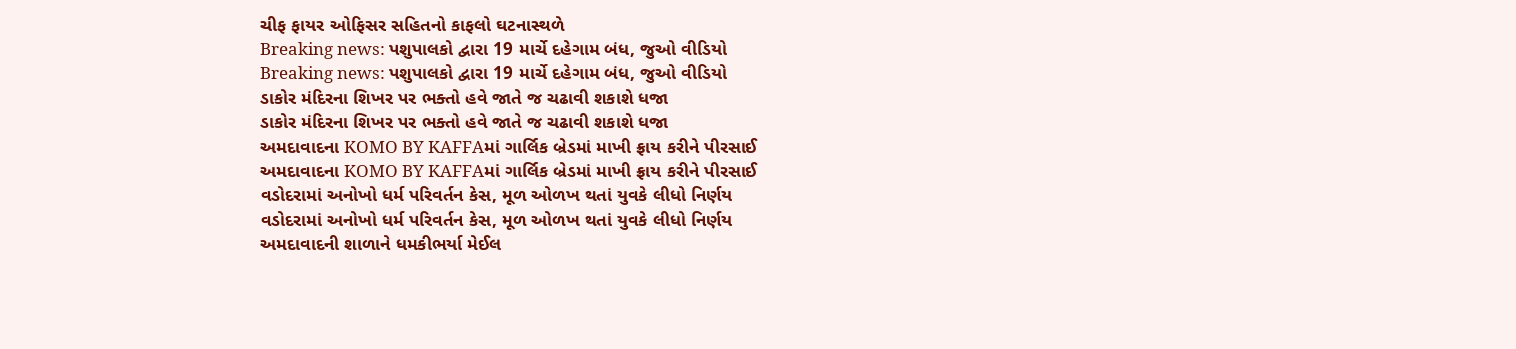ચીફ ફાયર ઓફિસર સહિતનો કાફલો ઘટનાસ્થળે
Breaking news: પશુપાલકો દ્વારા 19 માર્ચે દહેગામ બંધ, જુઓ વીડિયો
Breaking news: પશુપાલકો દ્વારા 19 માર્ચે દહેગામ બંધ, જુઓ વીડિયો
ડાકોર મંદિરના શિખર પર ભક્તો હવે જાતે જ ચઢાવી શકાશે ધજા
ડાકોર મંદિરના શિખર પર ભક્તો હવે જાતે જ ચઢાવી શકાશે ધજા
અમદાવાદના KOMO BY KAFFAમાં ગાર્લિક બ્રેડમાં માખી ફ્રાય કરીને પીરસાઈ
અમદાવાદના KOMO BY KAFFAમાં ગાર્લિક બ્રેડમાં માખી ફ્રાય કરીને પીરસાઈ
વડોદરામાં અનોખો ધર્મ પરિવર્તન કેસ, મૂળ ઓળખ થતાં યુવકે લીધો નિર્ણય
વડોદરામાં અનોખો ધર્મ પરિવર્તન કેસ, મૂળ ઓળખ થતાં યુવકે લીધો નિર્ણય
અમદાવાદની શાળાને ધમકીભર્યા મેઈલ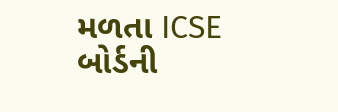મળતા ICSE બોર્ડની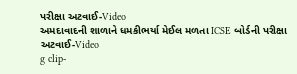પરીક્ષા અટવાઈ-Video
અમદાવાદની શાળાને ધમકીભર્યા મેઈલ મળતા ICSE બોર્ડની પરીક્ષા અટવાઈ-Video
g clip-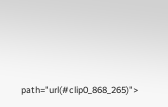path="url(#clip0_868_265)">